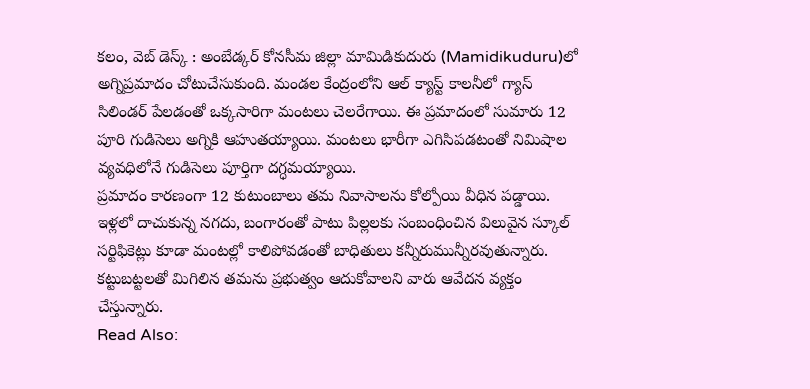కలం, వెబ్ డెస్క్ : అంబేడ్కర్ కోనసీమ జిల్లా మామిడికుదురు (Mamidikuduru)లో అగ్నిప్రమాదం చోటుచేసుకుంది. మండల కేంద్రంలోని ఆల్ క్యాస్ట్ కాలనీలో గ్యాస్ సిలిండర్ పేలడంతో ఒక్కసారిగా మంటలు చెలరేగాయి. ఈ ప్రమాదంలో సుమారు 12 పూరి గుడిసెలు అగ్నికి ఆహుతయ్యాయి. మంటలు భారీగా ఎగిసిపడటంతో నిమిషాల వ్యవధిలోనే గుడిసెలు పూర్తిగా దగ్ధమయ్యాయి.
ప్రమాదం కారణంగా 12 కుటుంబాలు తమ నివాసాలను కోల్పోయి వీధిన పడ్డాయి. ఇళ్లలో దాచుకున్న నగదు, బంగారంతో పాటు పిల్లలకు సంబంధించిన విలువైన స్కూల్ సర్టిఫికెట్లు కూడా మంటల్లో కాలిపోవడంతో బాధితులు కన్నీరుమున్నీరవుతున్నారు. కట్టుబట్టలతో మిగిలిన తమను ప్రభుత్వం ఆదుకోవాలని వారు ఆవేదన వ్యక్తం చేస్తున్నారు.
Read Also: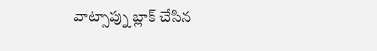వాట్సాప్ను బ్లాక్ చేసిన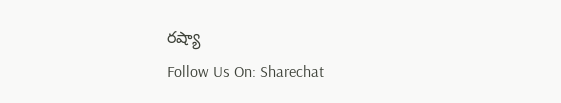రష్యా
Follow Us On: Sharechat